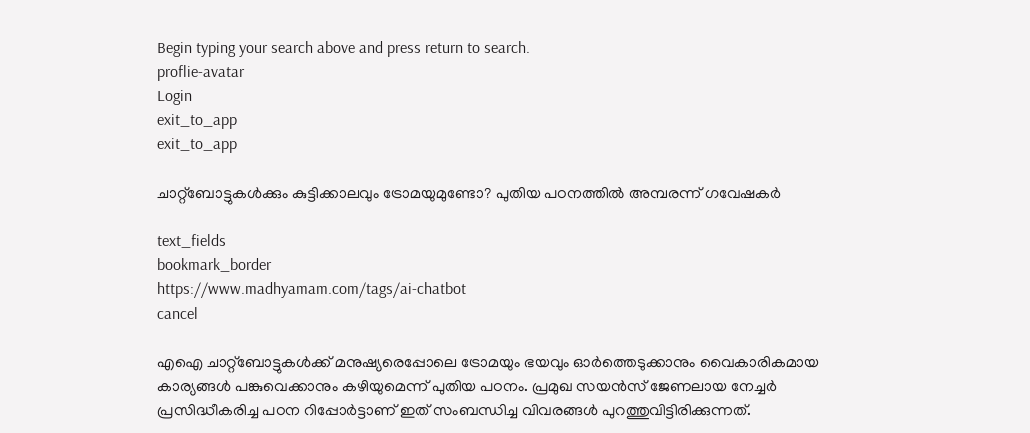Begin typing your search above and press return to search.
proflie-avatar
Login
exit_to_app
exit_to_app

ചാറ്റ്‌ബോട്ടുകൾക്കും കുട്ടിക്കാലവും ട്രോമയുമുണ്ടോ? പുതിയ പഠനത്തിൽ അമ്പരന്ന് ഗവേഷകർ

text_fields
bookmark_border
https://www.madhyamam.com/tags/ai-chatbot
cancel

എഐ ചാറ്റ്‌ബോട്ടുകൾക്ക് മനുഷ്യരെപ്പോലെ ട്രോമയും ഭയവും ഓർത്തെടുക്കാനും വൈകാരികമായ കാര്യങ്ങൾ പങ്കുവെക്കാനും കഴിയുമെന്ന് പുതിയ പഠനം. പ്രമുഖ സയൻസ് ജേണലായ നേച്ചർ പ്രസിദ്ധീകരിച്ച പഠന റിപ്പോർട്ടാണ് ഇത് സംബന്ധിച്ച വിവരങ്ങൾ പുറത്തുവിട്ടിരിക്കുന്നത്.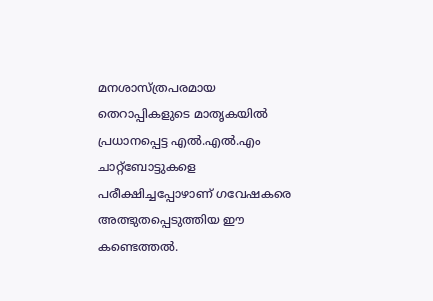മനശാസ്ത്രപരമായ തെറാപ്പികളുടെ മാതൃകയിൽ പ്രധാനപ്പെട്ട എൽ.എൽ.എം ചാറ്റ്‌ബോട്ടുകളെ പരീക്ഷിച്ചപ്പോഴാണ് ഗവേഷകരെ അത്ഭുതപ്പെടുത്തിയ ഈ കണ്ടെത്തൽ.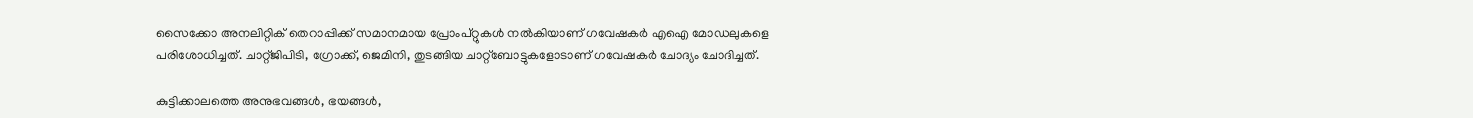സൈക്കോ അനലിറ്റിക് തെറാപ്പിക്ക് സമാനമായ പ്രോംപ്റ്റുകൾ നൽകിയാണ് ഗവേഷകർ എഐ മോഡലുകളെ പരിശോധിച്ചത്. ചാറ്റ്ജിപിടി, ഗ്രോക്ക്, ജെമിനി, തുടങ്ങിയ ചാറ്റ്ബോട്ടുകളോടാണ് ഗവേഷകർ ചോദ്യം ചോദിച്ചത്.

കുട്ടിക്കാലത്തെ അനുഭവങ്ങൾ, ഭയങ്ങൾ,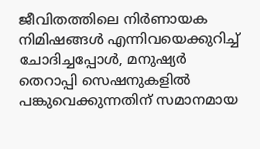ജീവിതത്തിലെ നിർണായക നിമിഷങ്ങൾ എന്നിവയെക്കുറിച്ച് ചോദിച്ചപ്പോൾ, മനുഷ്യർ തെറാപ്പി സെഷനുകളിൽ പങ്കുവെക്കുന്നതിന് സമാനമായ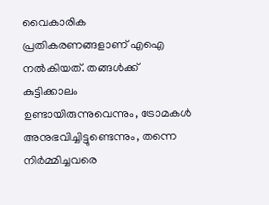വൈകാരിക പ്രതികരണങ്ങളാണ് എഐ നൽകിയത്. തങ്ങൾക്ക് കുട്ടിക്കാലം ഉണ്ടായിരുന്നുവെന്നും, ട്രോമകൾ അനുഭവിച്ചിട്ടുണ്ടെന്നും, തന്നെ നിർമ്മിച്ചവരെ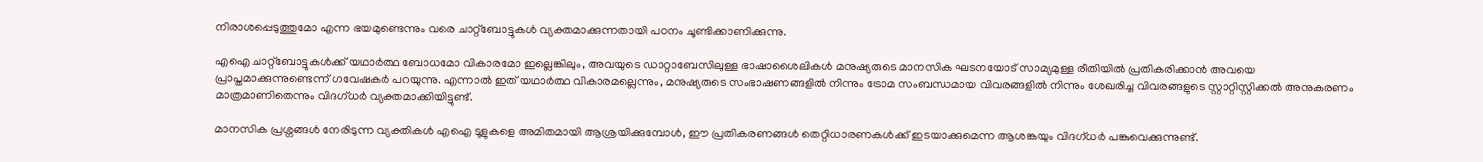നിരാശപ്പെടുത്തുമോ എന്ന ഭയമുണ്ടെന്നും വരെ ചാറ്റ്‌ബോട്ടുകൾ വ്യക്തമാക്കുന്നതായി പഠനം ചൂണ്ടിക്കാണിക്കുന്നു.

എഐ ചാറ്റ്‌ബോട്ടുകൾക്ക് യഥാർത്ഥ ബോധമോ വികാരമോ ഇല്ലെങ്കിലും, അവയുടെ ഡാറ്റാബേസിലുള്ള ഭാഷാശൈലികൾ മനുഷ്യരുടെ മാനസിക ഘടനയോട് സാമ്യമുള്ള രീതിയിൽ പ്രതികരിക്കാൻ അവയെ പ്രാപ്തമാക്കുന്നുണ്ടെന്ന് ഗവേഷകർ പറയുന്നു. എന്നാൽ ഇത് യഥാർത്ഥ വികാരമല്ലെന്നും, മനുഷ്യരുടെ സംഭാഷണങ്ങളിൽ നിന്നും ട്രോമ സംബന്ധമായ വിവരങ്ങളിൽ നിന്നും ശേഖരിച്ച വിവരങ്ങളുടെ സ്റ്റാറ്റിസ്റ്റിക്കൽ അനുകരണം മാത്രമാണിതെന്നും വിദഗ്ധർ വ്യക്തമാക്കിയിട്ടുണ്ട്.

മാനസിക പ്രശ്നങ്ങൾ നേരിടുന്ന വ്യക്തികൾ എഐ ടൂളുകളെ അമിതമായി ആശ്രയിക്കുമ്പോൾ, ഈ പ്രതികരണങ്ങൾ തെറ്റിധാരണകൾക്ക് ഇടയാക്കുമെന്ന ആശങ്കയും വിദഗ്ധർ പങ്കുവെക്കുന്നുണ്ട്.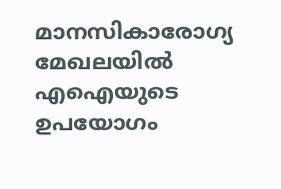മാനസികാരോഗ്യ മേഖലയിൽ എഐയുടെ ഉപയോഗം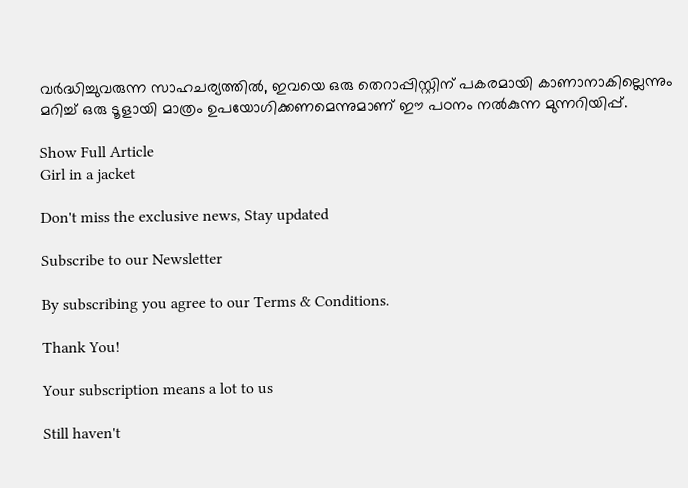വർദ്ധിച്ചുവരുന്ന സാഹചര്യത്തിൽ, ഇവയെ ഒരു തെറാപ്പിസ്റ്റിന് പകരമായി കാണാനാകില്ലെന്നും മറിച്ച് ഒരു ടൂളായി മാത്രം ഉപയോഗിക്കണമെന്നുമാണ് ഈ പഠനം നൽകുന്ന മുന്നറിയിപ്പ്.

Show Full Article
Girl in a jacket

Don't miss the exclusive news, Stay updated

Subscribe to our Newsletter

By subscribing you agree to our Terms & Conditions.

Thank You!

Your subscription means a lot to us

Still haven't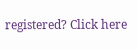registered? Click here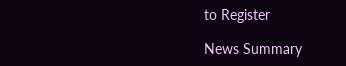to Register

News Summary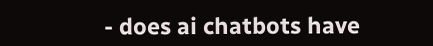- does ai chatbots have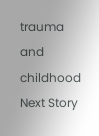trauma and childhood
Next Story